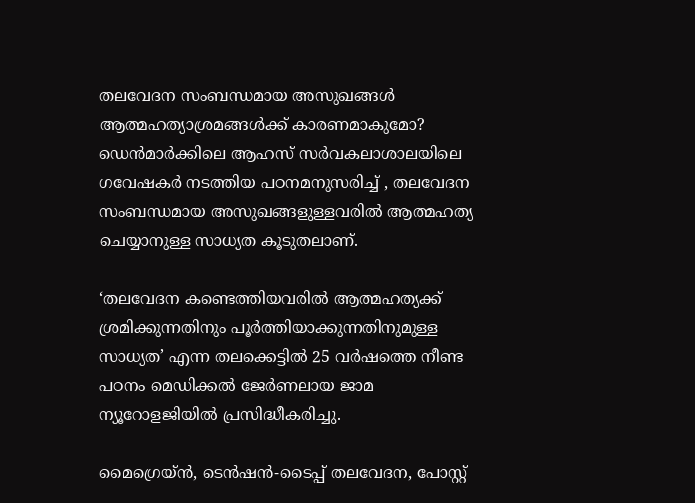തലവേദന സംബന്ധമായ അസുഖങ്ങൾ ആത്മഹത്യാശ്രമങ്ങൾക്ക് കാരണമാകുമോ? ഡെൻമാർക്കിലെ ആഹസ് സർവകലാശാലയിലെ ഗവേഷകർ നടത്തിയ പഠനമനുസരിച്ച് , തലവേദന സംബന്ധമായ അസുഖങ്ങളുള്ളവരിൽ ആത്മഹത്യ ചെയ്യാനുള്ള സാധ്യത കൂടുതലാണ്.

‘തലവേദന കണ്ടെത്തിയവരിൽ ആത്മഹത്യക്ക് ശ്രമിക്കുന്നതിനും പൂർത്തിയാക്കുന്നതിനുമുള്ള സാധ്യത’ എന്ന തലക്കെട്ടിൽ 25 വർഷത്തെ നീണ്ട പഠനം മെഡിക്കൽ ജേർണലായ ജാമ ന്യൂറോളജിയിൽ പ്രസിദ്ധീകരിച്ചു.

മൈഗ്രെയ്ൻ, ടെൻഷൻ-ടൈപ്പ് തലവേദന, പോസ്റ്റ്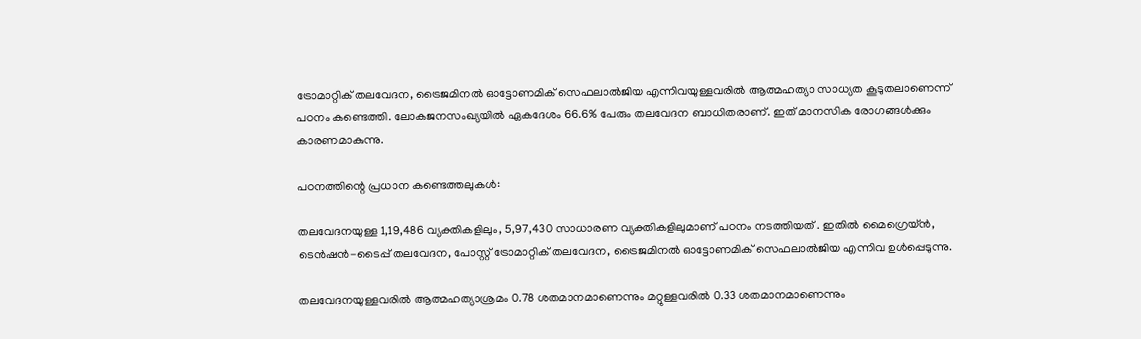ട്രോമാറ്റിക് തലവേദന, ട്രൈജമിനൽ ഓട്ടോണമിക് സെഫലാൽജിയ എന്നിവയുള്ളവരിൽ ആത്മഹത്യാ സാധ്യത കൂടുതലാണെന്ന് പഠനം കണ്ടെത്തി. ലോകജനസംഖ്യയിൽ ഏകദേശം 66.6% പേരും തലവേദന ബാധിതരാണ്. ഇത് മാനസിക രോഗങ്ങൾക്കും കാരണമാകുന്നു.

പഠനത്തിന്റെ പ്രധാന കണ്ടെത്തലുകൾ:

തലവേദനയുള്ള 1,19,486 വ്യക്തികളിലും, 5,97,430 സാധാരണ വ്യക്തികളിലുമാണ് പഠനം നടത്തിയത് . ഇതിൽ മൈഗ്രെയ്ൻ, ടെൻഷൻ-ടൈപ്പ് തലവേദന, പോസ്റ്റ് ട്രോമാറ്റിക് തലവേദന, ട്രൈജമിനൽ ഓട്ടോണമിക് സെഫലാൽജിയ എന്നിവ ഉൾപ്പെടുന്നു.

തലവേദനയുള്ളവരിൽ ആത്മഹത്യാശ്രമം 0.78 ശതമാനമാണെന്നും മറ്റുള്ളവരിൽ 0.33 ശതമാനമാണെന്നും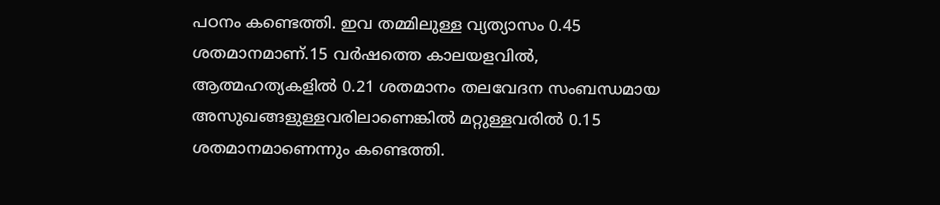പഠനം കണ്ടെത്തി. ഇവ തമ്മിലുള്ള വ്യത്യാസം 0.45 ശതമാനമാണ്.15 വർഷത്തെ കാലയളവിൽ, ആത്മഹത്യകളിൽ 0.21 ശതമാനം തലവേദന സംബന്ധമായ അസുഖങ്ങളുള്ളവരിലാണെങ്കിൽ മറ്റുള്ളവരിൽ 0.15 ശതമാനമാണെന്നും കണ്ടെത്തി.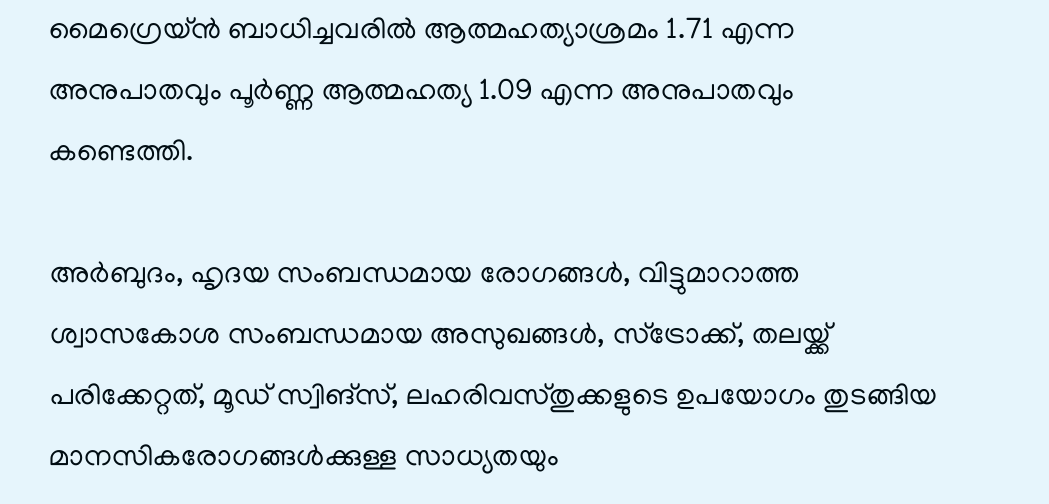മൈഗ്രെയ്ൻ ബാധിച്ചവരിൽ ആത്മഹത്യാശ്രമം 1.71 എന്ന അനുപാതവും പൂർണ്ണ ആത്മഹത്യ 1.09 എന്ന അനുപാതവും കണ്ടെത്തി.

അർബുദം, ഹൃദയ സംബന്ധമായ രോഗങ്ങൾ, വിട്ടുമാറാത്ത ശ്വാസകോശ സംബന്ധമായ അസുഖങ്ങൾ, സ്ട്രോക്ക്, തലയ്ക്ക് പരിക്കേറ്റത്, മൂഡ് സ്വിങ്സ്, ലഹരിവസ്തുക്കളുടെ ഉപയോഗം തുടങ്ങിയ മാനസികരോഗങ്ങൾക്കുള്ള സാധ്യതയും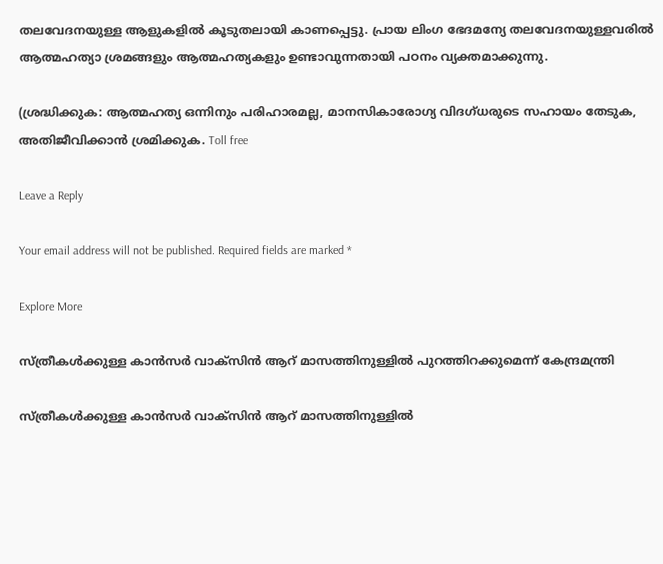തലവേദനയുള്ള ആളുകളിൽ കൂടുതലായി കാണപ്പെട്ടു. പ്രായ ലിംഗ ഭേദമന്യേ തലവേദനയുള്ളവരിൽ ആത്മഹത്യാ ശ്രമങ്ങളും ആത്മഹത്യകളും ഉണ്ടാവുന്നതായി പഠനം വ്യക്തമാക്കുന്നു.

(ശ്രദ്ധിക്കുക: ആത്മഹത്യ ഒന്നിനും പരിഹാരമല്ല, മാനസികാരോഗ്യ വിദഗ്ധരുടെ സഹായം തേടുക, അതിജീവിക്കാൻ ശ്രമിക്കുക. Toll free

Leave a Reply

Your email address will not be published. Required fields are marked *

Explore More

സ്ത്രീകൾക്കുള്ള കാൻസർ വാക്സിൻ ആറ് മാസത്തിനുള്ളിൽ പുറത്തിറക്കുമെന്ന് കേന്ദ്രമന്ത്രി

സ്ത്രീകൾക്കുള്ള കാൻസർ വാക്സിൻ ആറ് മാസത്തിനുള്ളിൽ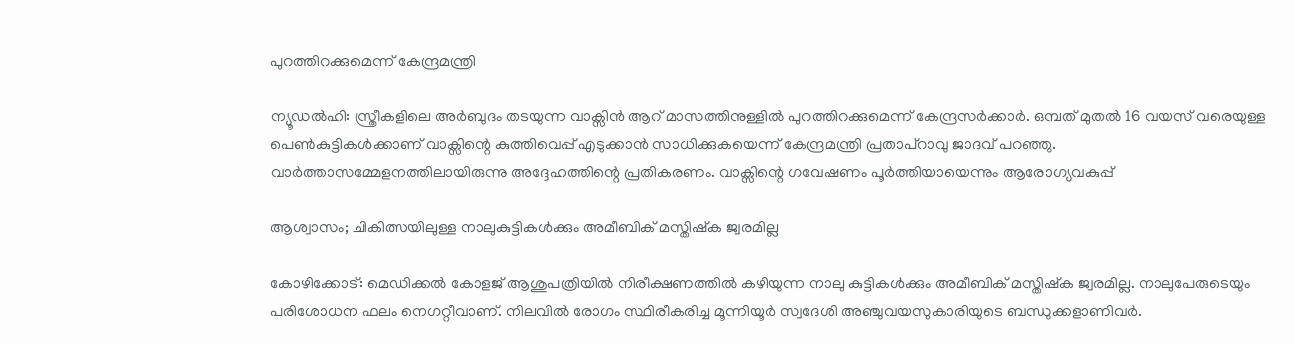പുറത്തിറക്കുമെന്ന് കേന്ദ്രമന്ത്രി

ന്യൂഡൽഹി: സ്ത്രീകളിലെ അർബുദം തടയുന്ന വാക്സിൻ ആറ് മാസത്തിനുള്ളിൽ പുറത്തിറക്കുമെന്ന് കേന്ദ്രസർക്കാർ. ഒമ്പത് മുതൽ 16 വയസ് വരെയുള്ള പെൺകുട്ടികൾക്കാണ് വാക്സിന്റെ കുത്തിവെപ്പ് എടുക്കാൻ സാധിക്കുകയെന്ന് കേന്ദ്രമന്ത്രി പ്രതാപ്റാവു ജാദവ് പറഞ്ഞു. വാർത്താസമ്മേളനത്തിലായിരുന്നു അദ്ദേഹത്തിന്റെ പ്രതികരണം. വാക്സിന്റെ ഗവേഷണം പൂർത്തിയായെന്നും ആരോഗ്യവകുപ്പ്

ആശ്വാസം; ചികിത്സയിലുള്ള നാലുകുട്ടികൾക്കും അമീബിക് മസ്തിഷ്‍ക ജ്വരമില്ല

കോഴിക്കോട്: മെഡിക്കൽ കോളജ് ആശുപത്രിയിൽ നിരീക്ഷണത്തിൽ കഴിയുന്ന നാലു കുട്ടികൾക്കും അമീബിക് മസ്തിഷ്ക ജ്വരമില്ല. നാലുപേരുടെയും പരിശോധന ഫലം നെഗറ്റീവാണ്. നിലവിൽ രോഗം സ്ഥിരീകരിച്ച മൂന്നിയൂർ സ്വദേശി അഞ്ചുവയസുകാരിയുടെ ബന്ധുക്കളാണിവർ.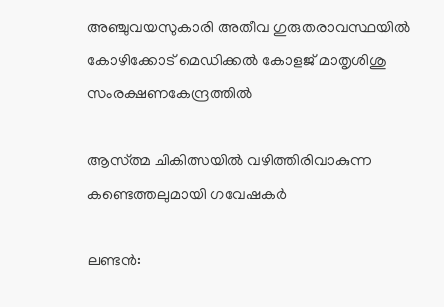അഞ്ചുവയസുകാരി അതീവ ഗുരുതരാവസ്ഥയിൽ കോഴിക്കോട് മെഡിക്കൽ കോളജ് മാതൃശിശു സംരക്ഷണകേന്ദ്രത്തിൽ

ആസ്ത്മ ചികിത്സയിൽ വഴിത്തിരിവാകുന്ന കണ്ടെത്തലുമായി ഗവേഷകർ

ലണ്ടൻ: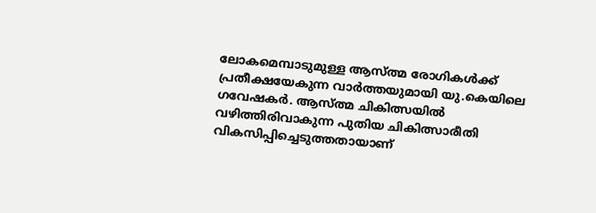ലോകമെമ്പാടുമുള്ള ആസ്ത്മ രോഗികൾക്ക് പ്രതീക്ഷയേകുന്ന വാർത്തയുമായി യു.കെയിലെ ഗവേഷകർ. ആസ്ത്മ ചികിത്സയിൽ വഴിത്തിരിവാകുന്ന പുതിയ ചികിത്സാരീതി വികസിപ്പിച്ചെടുത്തതായാണ്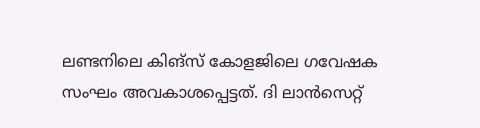ലണ്ടനിലെ കിങ്സ് കോളജിലെ ഗവേഷക സംഘം അവകാശപ്പെട്ടത്. ദി ലാൻസെറ്റ്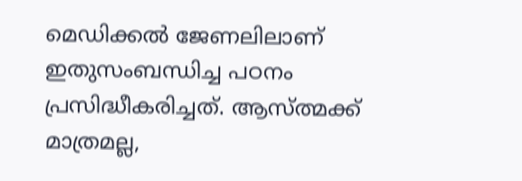മെഡിക്കൽ ജേണലിലാണ് ഇതുസംബന്ധിച്ച പഠനം പ്രസിദ്ധീകരിച്ചത്. ആസ്ത്മക്ക് മാത്രമല്ല,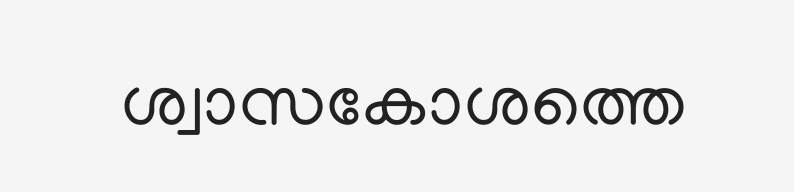ശ്വാസകോശത്തെ